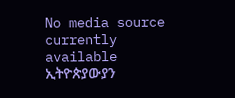No media source currently available
ኢትዮጵያውያን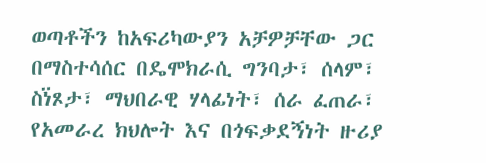ወጣቶችን ከአፍሪካውያን አቻዎቻቸው ጋር በማስተሳሰር በዴሞክራሲ ግንባታ፣ ሰላም፣ ስነ፟ጾታ፣ ማህበራዊ ሃላፊነት፣ ሰራ ፈጠራ፣ የአመራረ ክህሎት እና በጎፍቃደኝነት ዙሪያ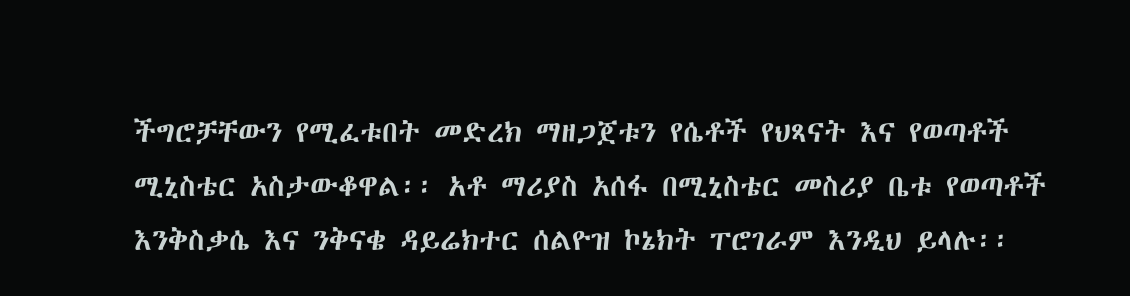ችግሮቻቸውን የሚፈቱበት መድረክ ማዘጋጀቱን የሴቶች የህጻናት እና የወጣቶች ሚኒስቴር አስታውቆዋል፡፡ አቶ ማሪያስ አሰፋ በሚኒስቴር መስሪያ ቤቱ የወጣቶች እንቅስቃሴ እና ንቅናቄ ዳይሬክተር ሰልዮዝ ኮኔክት ፐሮገራም እንዲህ ይላሉ፡፡